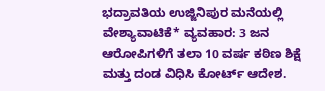ಭದ್ರಾವತಿಯ ಉಜ್ಜಿನಿಪುರ ಮನೆಯಲ್ಲಿ ವೇಶ್ಯಾವಾಟಿಕೆ* ವ್ಯವಹಾರ: 3 ಜನ ಆರೋಪಿಗಳಿಗೆ ತಲಾ 10 ವರ್ಷ ಕಠಿಣ ಶಿಕ್ಷೆ ಮತ್ತು ದಂಡ ವಿಧಿಸಿ ಕೋರ್ಟ್ ಆದೇಶ.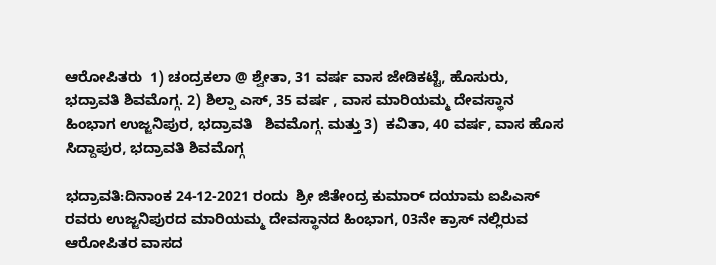ಆರೋಪಿತರು  1) ಚಂದ್ರಕಲಾ @ ಶ್ವೇತಾ, 31 ವರ್ಷ ವಾಸ ಜೇಡಿಕಟ್ಟೆ, ಹೊಸುರು, ಭದ್ರಾವತಿ ಶಿವಮೊಗ್ಗ. 2) ಶಿಲ್ಪಾ ಎಸ್, 35 ವರ್ಷ , ವಾಸ ಮಾರಿಯಮ್ಮ ದೇವಸ್ಥಾನ ಹಿಂಭಾಗ ಉಜ್ಜನಿಪುರ, ಭದ್ರಾವತಿ   ಶಿವಮೊಗ್ಗ. ಮತ್ತು 3)  ಕವಿತಾ, 40 ವರ್ಷ, ವಾಸ ಹೊಸ ಸಿದ್ದಾಪುರ, ಭದ್ರಾವತಿ ಶಿವಮೊಗ್ಗ

ಭದ್ರಾವತಿ:ದಿನಾಂಕ 24-12-2021 ರಂದು  ಶ್ರೀ ಜಿತೇಂದ್ರ ಕುಮಾರ್ ದಯಾಮ ಐಪಿಎಸ್ ರವರು ಉಜ್ಜನಿಪುರದ ಮಾರಿಯಮ್ಮ ದೇವಸ್ಥಾನದ ಹಿಂಭಾಗ, 03ನೇ ಕ್ರಾಸ್ ನಲ್ಲಿರುವ ಆರೋಪಿತರ ವಾಸದ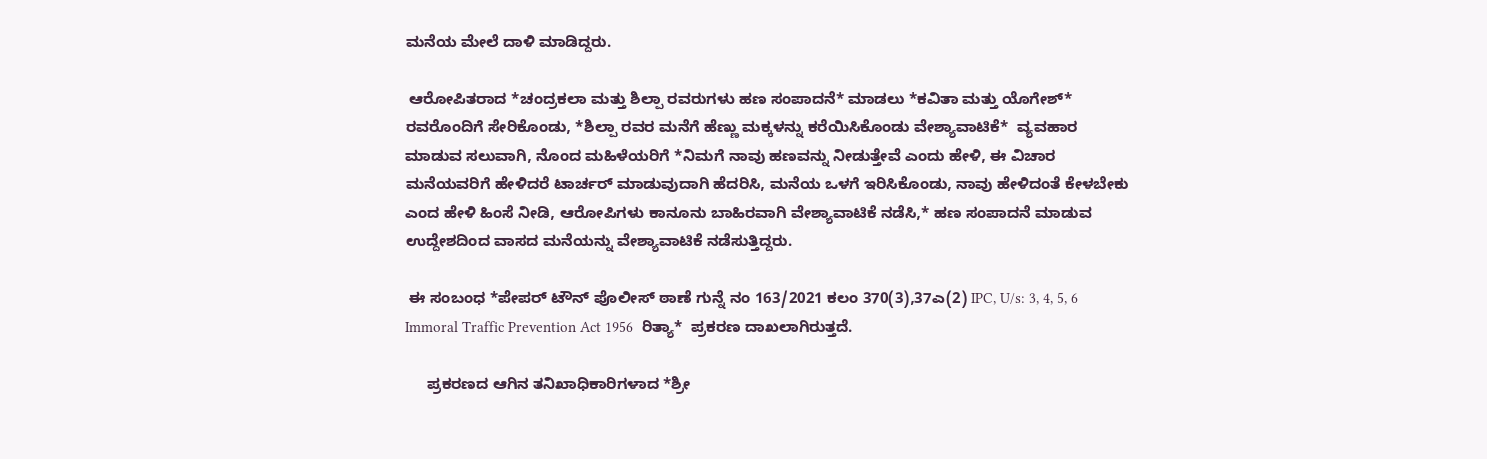ಮನೆಯ ಮೇಲೆ ದಾಳಿ ಮಾಡಿದ್ದರು.

 ಆರೋಪಿತರಾದ *ಚಂದ್ರಕಲಾ ಮತ್ತು ಶಿಲ್ಪಾ ರವರುಗಳು ಹಣ ಸಂಪಾದನೆ* ಮಾಡಲು *ಕವಿತಾ ಮತ್ತು ಯೊಗೇಶ್* ರವರೊಂದಿಗೆ ಸೇರಿಕೊಂಡು, *ಶಿಲ್ಪಾ ರವರ ಮನೆಗೆ ಹೆಣ್ಣು ಮಕ್ಕಳನ್ನು ಕರೆಯಿಸಿಕೊಂಡು ವೇಶ್ಯಾವಾಟಿಕೆ*  ವ್ಯವಹಾರ ಮಾಡುವ ಸಲುವಾಗಿ, ನೊಂದ ಮಹಿಳೆಯರಿಗೆ *ನಿಮಗೆ ನಾವು ಹಣವನ್ನು ನೀಡುತ್ತೇವೆ ಎಂದು ಹೇಳಿ, ಈ ವಿಚಾರ ಮನೆಯವರಿಗೆ ಹೇಳಿದರೆ ಟಾರ್ಚರ್ ಮಾಡುವುದಾಗಿ ಹೆದರಿಸಿ, ಮನೆಯ ಒಳಗೆ ಇರಿಸಿಕೊಂಡು, ನಾವು ಹೇಳಿದಂತೆ ಕೇಳಬೇಕು ಎಂದ ಹೇಳಿ ಹಿಂಸೆ ನೀಡಿ, ಆರೋಪಿಗಳು ಕಾನೂನು ಬಾಹಿರವಾಗಿ ವೇಶ್ಯಾವಾಟಿಕೆ ನಡೆಸಿ,* ಹಣ ಸಂಪಾದನೆ ಮಾಡುವ ಉದ್ದೇಶದಿಂದ ವಾಸದ ಮನೆಯನ್ನು ವೇಶ್ಯಾವಾಟಿಕೆ ನಡೆಸುತ್ತಿದ್ದರು.

 ಈ ಸಂಬಂಧ *ಪೇಪರ್ ಟೌನ್ ಪೊಲೀಸ್ ಠಾಣೆ ಗುನ್ನೆ ನಂ 163/2021 ಕಲಂ 370(3),37ಎ(2) IPC, U/s: 3, 4, 5, 6 Immoral Traffic Prevention Act 1956  ರಿತ್ಯಾ*  ಪ್ರಕರಣ ದಾಖಲಾಗಿರುತ್ತದೆ.

     ಪ್ರಕರಣದ ಆಗಿನ ತನಿಖಾಧಿಕಾರಿಗಳಾದ *ಶ್ರೀ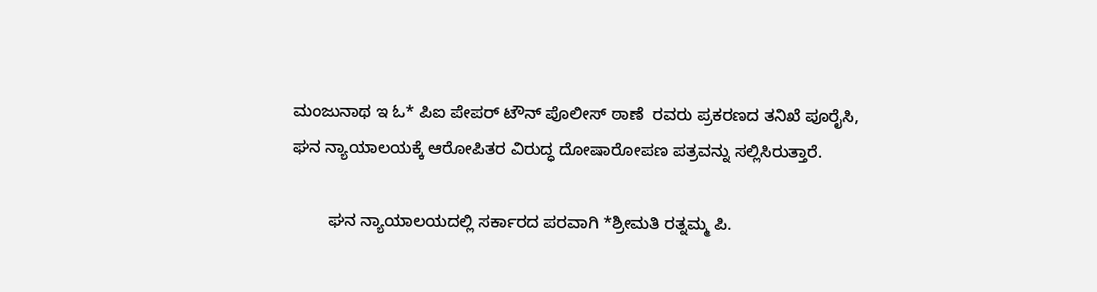ಮಂಜುನಾಥ ಇ ಓ* ಪಿಐ ಪೇಪರ್ ಟೌನ್ ಪೊಲೀಸ್ ಠಾಣೆ  ರವರು ಪ್ರಕರಣದ ತನಿಖೆ ಪೂರೈಸಿ, ಘನ ನ್ಯಾಯಾಲಯಕ್ಕೆ ಆರೋಪಿತರ ವಿರುದ್ಧ ದೋಷಾರೋಪಣ ಪತ್ರವನ್ನು ಸಲ್ಲಿಸಿರುತ್ತಾರೆ.

        ಘನ ನ್ಯಾಯಾಲಯದಲ್ಲಿ ಸರ್ಕಾರದ ಪರವಾಗಿ *ಶ್ರೀಮತಿ ರತ್ನಮ್ಮ ಪಿ.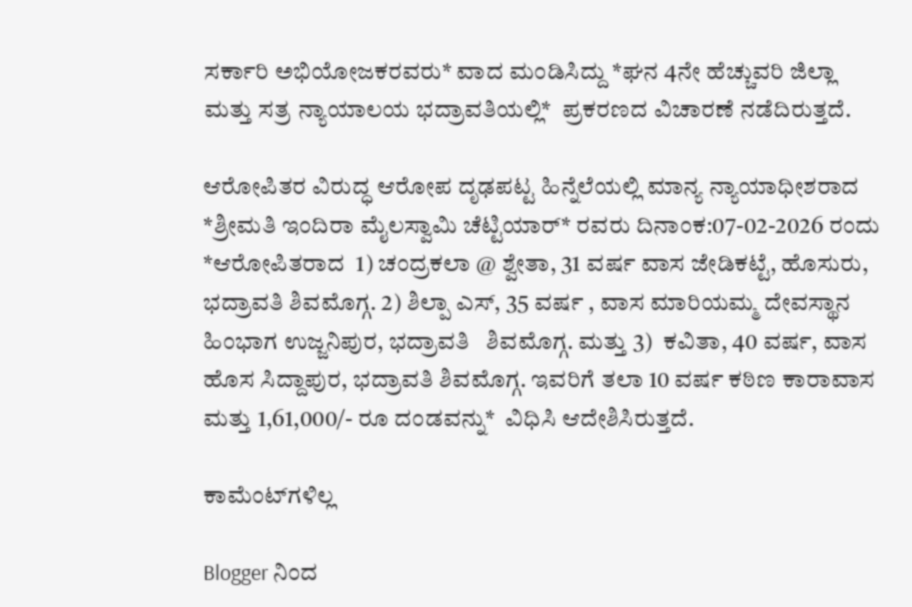ಸರ್ಕಾರಿ ಅಭಿಯೋಜಕರವರು* ವಾದ ಮಂಡಿಸಿದ್ದು *ಘನ 4ನೇ ಹೆಚ್ಚುವರಿ ಜಿಲ್ಲಾ ಮತ್ತು ಸತ್ರ ನ್ಯಾಯಾಲಯ ಭದ್ರಾವತಿಯಲ್ಲಿ*  ಪ್ರಕರಣದ ವಿಚಾರಣೆ ನಡೆದಿರುತ್ತದೆ.

ಆರೋಪಿತರ ವಿರುದ್ಧ ಆರೋಪ ದೃಢಪಟ್ಟ ಹಿನ್ನೆಲೆಯಲ್ಲಿ ಮಾನ್ಯ ನ್ಯಾಯಾಧೀಶರಾದ *ಶ್ರೀಮತಿ ಇಂದಿರಾ ಮೈಲಸ್ವಾಮಿ ಚೆಟ್ಟಿಯಾರ್* ರವರು ದಿನಾಂಕ:07-02-2026 ರಂದು  *ಆರೋಪಿತರಾದ  1) ಚಂದ್ರಕಲಾ @ ಶ್ವೇತಾ, 31 ವರ್ಷ ವಾಸ ಜೇಡಿಕಟ್ಟೆ, ಹೊಸುರು, ಭದ್ರಾವತಿ ಶಿವಮೊಗ್ಗ. 2) ಶಿಲ್ಪಾ ಎಸ್, 35 ವರ್ಷ , ವಾಸ ಮಾರಿಯಮ್ಮ ದೇವಸ್ಥಾನ ಹಿಂಭಾಗ ಉಜ್ಜನಿಪುರ, ಭದ್ರಾವತಿ   ಶಿವಮೊಗ್ಗ. ಮತ್ತು 3)  ಕವಿತಾ, 40 ವರ್ಷ, ವಾಸ ಹೊಸ ಸಿದ್ದಾಪುರ, ಭದ್ರಾವತಿ ಶಿವಮೊಗ್ಗ. ಇವರಿಗೆ ತಲಾ 10 ವರ್ಷ ಕಠಿಣ ಕಾರಾವಾಸ ಮತ್ತು 1,61,000/- ರೂ ದಂಡವನ್ನು*  ವಿಧಿಸಿ ಆದೇಶಿಸಿರುತ್ತದೆ.

ಕಾಮೆಂಟ್‌ಗಳಿಲ್ಲ

Blogger ನಿಂದ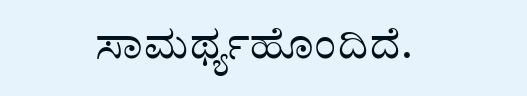ಸಾಮರ್ಥ್ಯಹೊಂದಿದೆ.